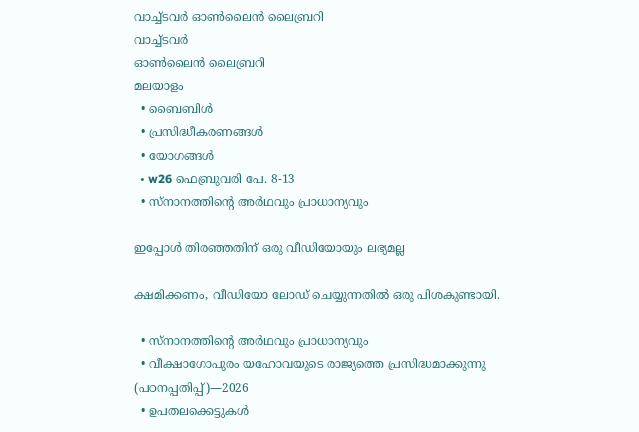വാച്ച്ടവര്‍ ഓണ്‍ലൈന്‍ ലൈബ്രറി
വാച്ച്ടവര്‍
ഓണ്‍ലൈന്‍ ലൈബ്രറി
മലയാളം
  • ബൈബിൾ
  • പ്രസിദ്ധീകരണങ്ങൾ
  • യോഗങ്ങൾ
  • w26 ഫെബ്രുവരി പേ. 8-13
  • സ്‌നാനത്തിന്റെ അർഥവും പ്രാധാന്യവും

ഇപ്പോൾ തിരഞ്ഞതിന് ഒരു വീഡിയോയും ലഭ്യമല്ല

ക്ഷമിക്കണം, വീഡിയോ ലോഡ് ചെയ്യുന്നതിൽ ഒരു പിശകുണ്ടായി.

  • സ്‌നാനത്തിന്റെ അർഥവും പ്രാധാന്യവും
  • വീക്ഷാഗോപുരം യഹോവയുടെ രാജ്യത്തെ പ്രസിദ്ധമാക്കുന്നു (പഠനപ്പതിപ്പ്‌)—2026
  • ഉപതലക്കെട്ടുകള്‍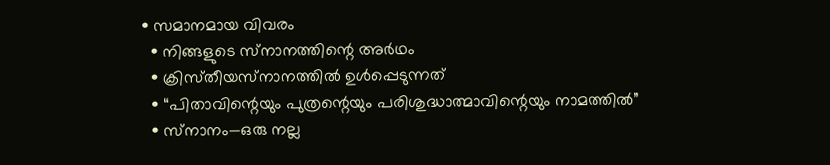• സമാനമായ വിവരം
  • നിങ്ങളുടെ സ്‌നാനത്തിന്റെ അർഥം
  • ക്രിസ്‌തീയസ്‌നാനത്തിൽ ഉൾപ്പെടുന്നത്‌
  • “പിതാവിന്റെയും പുത്രന്റെയും പരിശുദ്ധാത്മാവിന്റെയും നാമത്തിൽ”
  • സ്‌നാനം—ഒരു നല്ല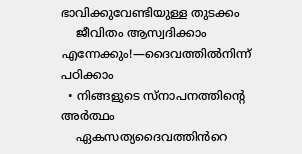ഭാവിക്കുവേണ്ടിയുള്ള തുടക്കം
    ജീവിതം ആസ്വദിക്കാം എന്നേക്കും!—ദൈവത്തിൽനിന്ന്‌ പഠിക്കാം
  • നിങ്ങളുടെ സ്‌നാപനത്തിന്റെ അർത്ഥം
    ഏകസത്യദൈവത്തിൻറെ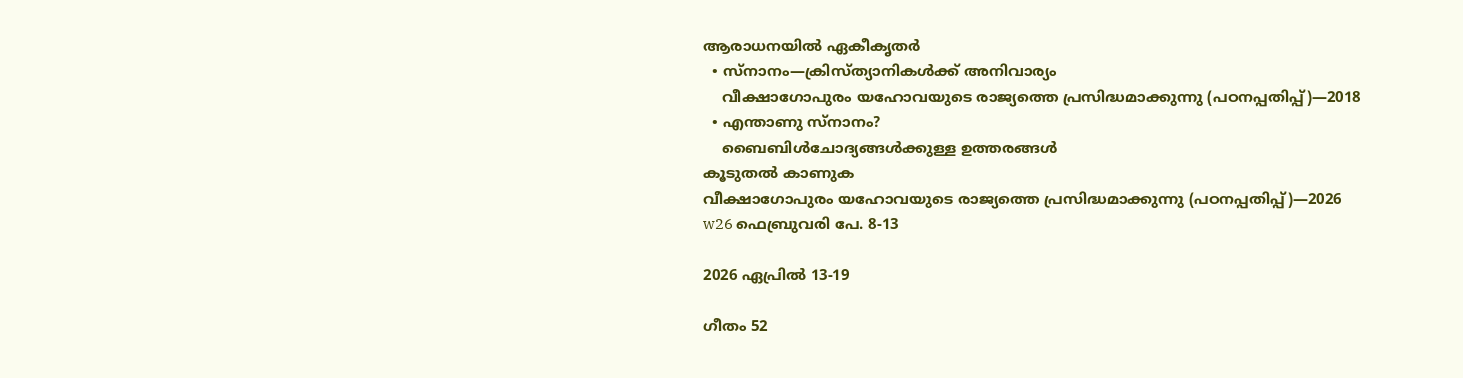ആരാധനയിൽ ഏകീകൃതർ
  • സ്‌നാനം—ക്രിസ്‌ത്യാനികൾക്ക്‌ അനിവാര്യം
    വീക്ഷാഗോപുരം യഹോവയുടെ രാജ്യത്തെ പ്രസിദ്ധമാക്കുന്നു (പഠനപ്പതിപ്പ്‌)—2018
  • എന്താണു സ്‌നാനം?
    ബൈബിൾചോദ്യങ്ങൾക്കുള്ള ഉത്തരങ്ങൾ
കൂടുതൽ കാണുക
വീക്ഷാഗോപുരം യഹോവയുടെ രാജ്യത്തെ പ്രസിദ്ധമാക്കുന്നു (പഠനപ്പതിപ്പ്‌)—2026
w26 ഫെബ്രുവരി പേ. 8-13

2026 ഏപ്രിൽ 13-19

ഗീതം 52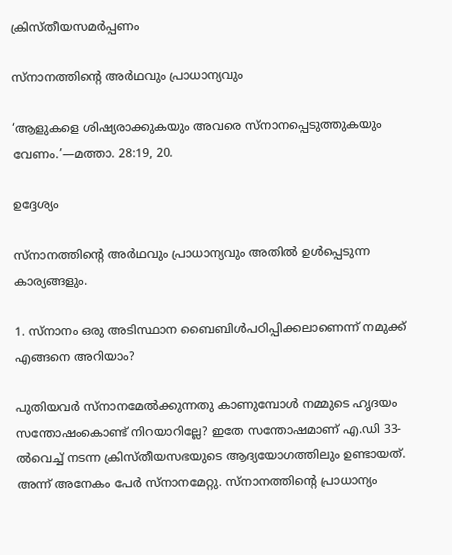ക്രിസ്‌തീയസമർപ്പണം

സ്‌നാനത്തിന്റെ അർഥവും പ്രാധാന്യവും

‘ആളുകളെ ശിഷ്യരാക്കുകയും അവരെ സ്‌നാനപ്പെടുത്തുകയും വേണം.’—മത്താ. 28:19, 20.

ഉദ്ദേശ്യം

സ്‌നാനത്തിന്റെ അർഥവും പ്രാധാന്യവും അതിൽ ഉൾപ്പെടുന്ന കാര്യങ്ങളും.

1. സ്‌നാനം ഒരു അടിസ്ഥാന ബൈബിൾപഠിപ്പിക്കലാണെന്ന്‌ നമുക്ക്‌ എങ്ങനെ അറിയാം?

പുതിയവർ സ്‌നാനമേൽക്കുന്നതു കാണുമ്പോൾ നമ്മുടെ ഹൃദയം സന്തോഷംകൊണ്ട്‌ നിറയാറില്ലേ? ഇതേ സന്തോഷമാണ്‌ എ.ഡി 33-ൽവെച്ച്‌ നടന്ന ക്രിസ്‌തീയസഭയുടെ ആദ്യയോഗത്തിലും ഉണ്ടായത്‌. അന്ന്‌ അനേകം പേർ സ്‌നാനമേറ്റു. സ്‌നാനത്തിന്റെ പ്രാധാന്യം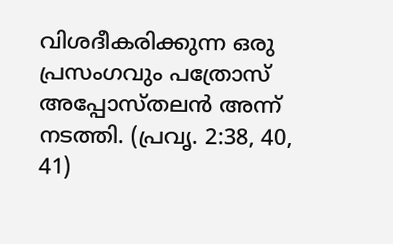വിശദീകരിക്കുന്ന ഒരു പ്രസംഗവും പത്രോസ്‌ അപ്പോസ്‌തലൻ അന്ന്‌ നടത്തി. (പ്രവൃ. 2:38, 40, 41)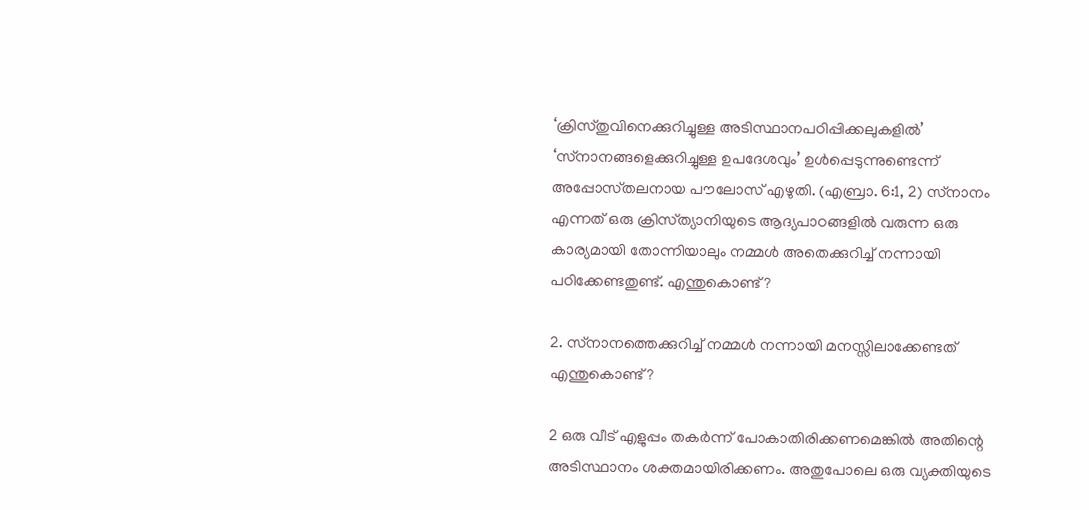‘ക്രിസ്‌തുവിനെക്കുറിച്ചുള്ള അടിസ്ഥാനപഠിപ്പിക്കലുകളിൽ’ ‘സ്‌നാനങ്ങളെക്കുറിച്ചുള്ള ഉപദേശവും’ ഉൾപ്പെടുന്നുണ്ടെന്ന്‌ അപ്പോസ്‌തലനായ പൗലോസ്‌ എഴുതി. (എബ്രാ. 6:1, 2) സ്‌നാനം എന്നത്‌ ഒരു ക്രിസ്‌ത്യാനിയുടെ ആദ്യപാഠങ്ങളിൽ വരുന്ന ഒരു കാര്യമായി തോന്നിയാലും നമ്മൾ അതെക്കുറിച്ച്‌ നന്നായി പഠിക്കേണ്ടതുണ്ട്‌. എന്തുകൊണ്ട്‌?

2. സ്‌നാനത്തെക്കുറിച്ച്‌ നമ്മൾ നന്നായി മനസ്സിലാക്കേണ്ടത്‌ എന്തുകൊണ്ട്‌?

2 ഒരു വീട്‌ എളുപ്പം തകർന്ന്‌ പോകാതിരിക്കണമെങ്കിൽ അതിന്റെ അടിസ്ഥാനം ശക്തമായിരിക്കണം. അതുപോലെ ഒരു വ്യക്തിയുടെ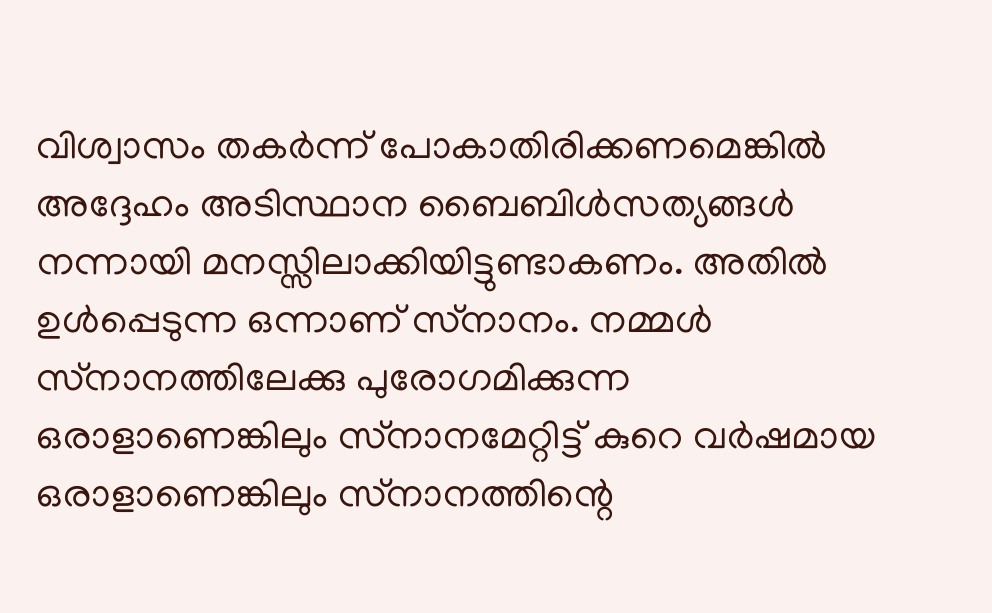വിശ്വാസം തകർന്ന്‌ പോകാതിരിക്കണമെങ്കിൽ അദ്ദേഹം അടിസ്ഥാന ബൈബിൾസത്യങ്ങൾ നന്നായി മനസ്സിലാക്കിയിട്ടുണ്ടാകണം. അതിൽ ഉൾപ്പെടുന്ന ഒന്നാണ്‌ സ്‌നാനം. നമ്മൾ സ്‌നാനത്തിലേക്കു പുരോഗമിക്കുന്ന ഒരാളാണെങ്കിലും സ്‌നാനമേറ്റിട്ട്‌ കുറെ വർഷമായ ഒരാളാണെങ്കിലും സ്‌നാനത്തിന്റെ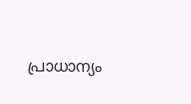പ്രാധാന്യം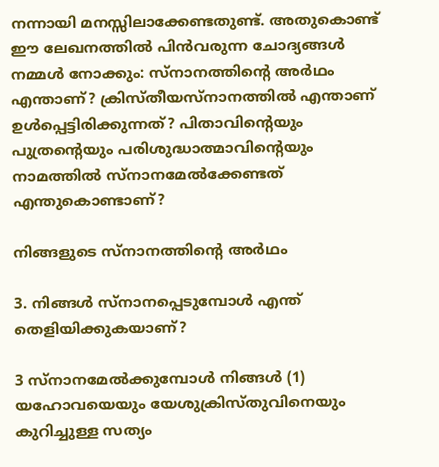നന്നായി മനസ്സിലാക്കേണ്ടതുണ്ട്‌. അതുകൊണ്ട്‌ ഈ ലേഖനത്തിൽ പിൻവരുന്ന ചോദ്യങ്ങൾ നമ്മൾ നോക്കും: സ്‌നാനത്തിന്റെ അർഥം എന്താണ്‌? ക്രിസ്‌തീയസ്‌നാനത്തിൽ എന്താണ്‌ ഉൾപ്പെട്ടിരിക്കുന്നത്‌? പിതാവിന്റെയും പുത്രന്റെയും പരിശുദ്ധാത്മാവിന്റെയും നാമത്തിൽ സ്‌നാനമേൽക്കേണ്ടത്‌ എന്തുകൊണ്ടാണ്‌?

നിങ്ങളുടെ സ്‌നാനത്തിന്റെ അർഥം

3. നിങ്ങൾ സ്‌നാനപ്പെടുമ്പോൾ എന്ത്‌ തെളിയിക്കുകയാണ്‌?

3 സ്‌നാനമേൽക്കുമ്പോൾ നിങ്ങൾ (1) യഹോവയെയും യേശുക്രിസ്‌തുവിനെയും കുറിച്ചുള്ള സത്യം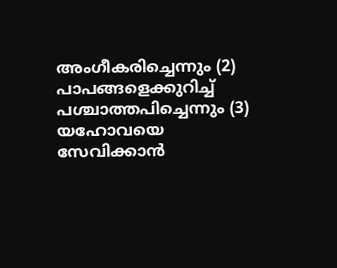അംഗീകരിച്ചെന്നും (2) പാപങ്ങളെക്കുറിച്ച്‌ പശ്ചാത്തപിച്ചെന്നും (3) യഹോവയെ സേവിക്കാൻ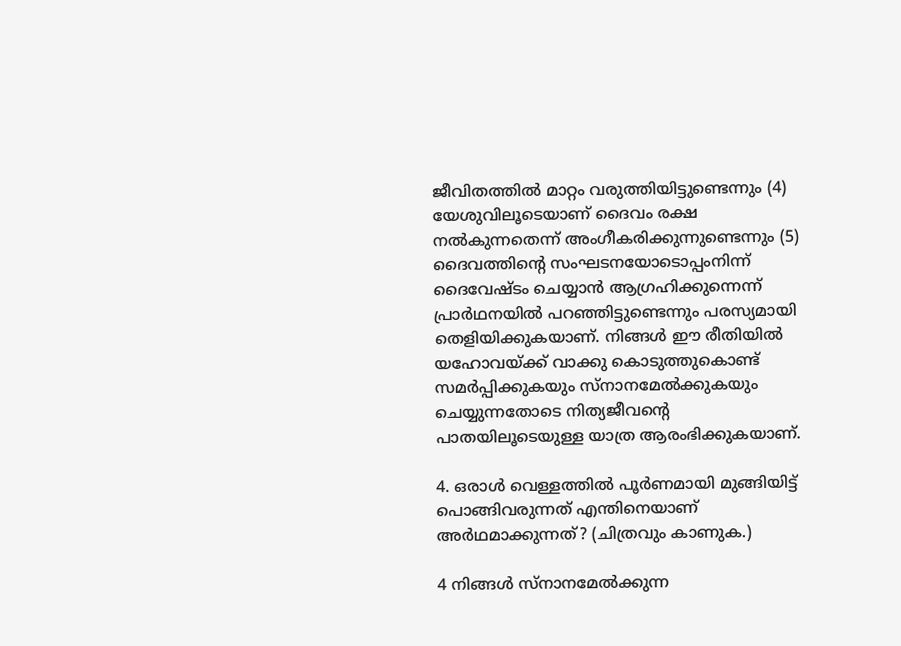ജീവിതത്തിൽ മാറ്റം വരുത്തിയിട്ടുണ്ടെന്നും (4) യേശുവിലൂടെയാണ്‌ ദൈവം രക്ഷ നൽകുന്നതെന്ന്‌ അംഗീകരിക്കുന്നുണ്ടെന്നും (5) ദൈവത്തിന്റെ സംഘടനയോടൊപ്പംനിന്ന്‌ ദൈവേഷ്ടം ചെയ്യാൻ ആഗ്രഹിക്കുന്നെന്ന്‌ പ്രാർഥനയിൽ പറഞ്ഞിട്ടുണ്ടെന്നും പരസ്യമായി തെളിയിക്കുകയാണ്‌. നിങ്ങൾ ഈ രീതിയിൽ യഹോവയ്‌ക്ക്‌ വാക്കു കൊടുത്തുകൊണ്ട്‌ സമർപ്പിക്കുകയും സ്‌നാനമേൽക്കുകയും ചെയ്യുന്നതോടെ നിത്യജീവന്റെ പാതയിലൂടെയുള്ള യാത്ര ആരംഭിക്കുകയാണ്‌.

4. ഒരാൾ വെള്ളത്തിൽ പൂർണമായി മുങ്ങിയിട്ട്‌ പൊങ്ങിവരുന്നത്‌ എന്തിനെയാണ്‌ അർഥമാക്കുന്നത്‌? (ചിത്രവും കാണുക.)

4 നിങ്ങൾ സ്‌നാനമേൽക്കുന്ന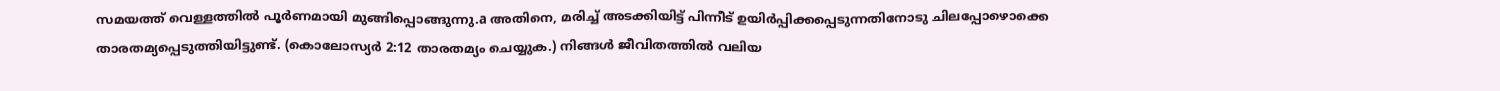സമയത്ത്‌ വെള്ളത്തിൽ പൂർണമായി മുങ്ങിപ്പൊങ്ങുന്നു.a അതിനെ, മരിച്ച്‌ അടക്കിയിട്ട്‌ പിന്നീട്‌ ഉയിർപ്പിക്കപ്പെടുന്നതിനോടു ചിലപ്പോഴൊക്കെ താരതമ്യപ്പെടുത്തിയിട്ടുണ്ട്‌. (കൊലോസ്യർ 2:12 താരതമ്യം ചെയ്യുക.) നിങ്ങൾ ജീവിതത്തിൽ വലിയ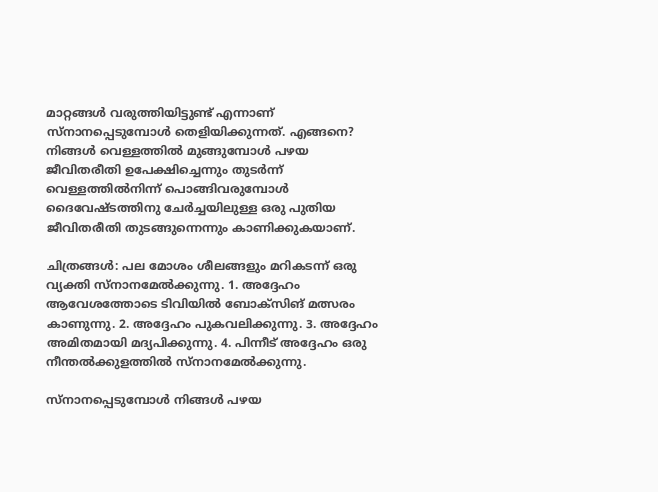മാറ്റങ്ങൾ വരുത്തിയിട്ടുണ്ട്‌ എന്നാണ്‌ സ്‌നാനപ്പെടുമ്പോൾ തെളിയിക്കുന്നത്‌. എങ്ങനെ? നിങ്ങൾ വെള്ളത്തിൽ മുങ്ങുമ്പോൾ പഴയ ജീവിതരീതി ഉപേക്ഷിച്ചെന്നും തുടർന്ന്‌ വെള്ളത്തിൽനിന്ന്‌ പൊങ്ങിവരുമ്പോൾ ദൈവേഷ്ടത്തിനു ചേർച്ചയിലുള്ള ഒരു പുതിയ ജീവിതരീതി തുടങ്ങുന്നെന്നും കാണിക്കുകയാണ്‌.

ചിത്രങ്ങൾ: പല മോശം ശീലങ്ങളും മറികടന്ന്‌ ഒരു വ്യക്തി സ്‌നാനമേൽക്കുന്നു. 1. അദ്ദേഹം ആവേശത്തോടെ ടിവിയിൽ ബോക്‌സിങ്‌ മത്സരം കാണുന്നു. 2. അദ്ദേഹം പുകവലിക്കുന്നു. 3. അദ്ദേഹം അമിതമായി മദ്യപിക്കുന്നു. 4. പിന്നീട്‌ അദ്ദേഹം ഒരു നീന്തൽക്കുളത്തിൽ സ്‌നാനമേൽക്കുന്നു.

സ്‌നാനപ്പെടുമ്പോൾ നിങ്ങൾ പഴയ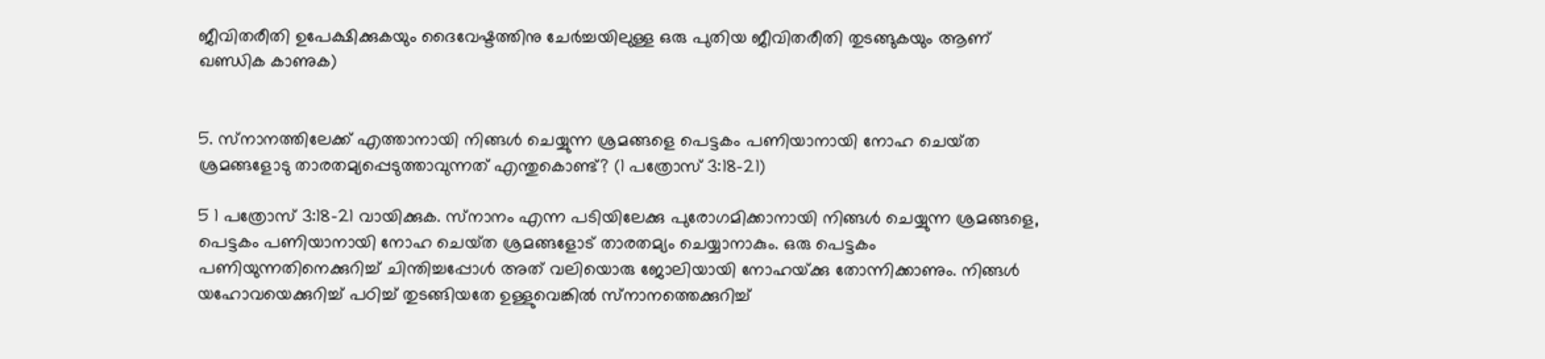ജീവിതരീതി ഉപേക്ഷിക്കുകയും ദൈവേഷ്ടത്തിനു ചേർച്ചയിലുള്ള ഒരു പുതിയ ജീവിതരീതി തുടങ്ങുകയും ആണ്‌ ഖണ്ഡിക കാണുക)


5. സ്‌നാനത്തിലേക്ക്‌ എത്താനായി നിങ്ങൾ ചെയ്യുന്ന ശ്രമങ്ങളെ പെട്ടകം പണിയാനായി നോഹ ചെയ്‌ത ശ്രമങ്ങളോടു താരതമ്യപ്പെടുത്താവുന്നത്‌ എന്തുകൊണ്ട്‌? (1 പത്രോസ്‌ 3:18-21)

5 1 പത്രോസ്‌ 3:18-21 വായിക്കുക. സ്‌നാനം എന്ന പടിയിലേക്കു പുരോഗമിക്കാനായി നിങ്ങൾ ചെയ്യുന്ന ശ്രമങ്ങളെ, പെട്ടകം പണിയാനായി നോഹ ചെയ്‌ത ശ്രമങ്ങളോട്‌ താരതമ്യം ചെയ്യാനാകും. ഒരു പെട്ടകം പണിയുന്നതിനെക്കുറിച്ച്‌ ചിന്തിച്ചപ്പോൾ അത്‌ വലിയൊരു ജോലിയായി നോഹയ്‌ക്കു തോന്നിക്കാണും. നിങ്ങൾ യഹോവയെക്കുറിച്ച്‌ പഠിച്ച്‌ തുടങ്ങിയതേ ഉള്ളുവെങ്കിൽ സ്‌നാനത്തെക്കുറിച്ച്‌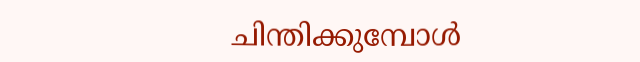ചിന്തിക്കുമ്പോൾ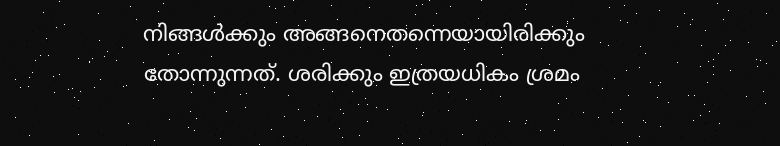നിങ്ങൾക്കും അങ്ങനെതന്നെയായിരിക്കും തോന്നുന്നത്‌. ശരിക്കും ഇത്രയധികം ശ്രമം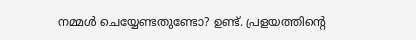നമ്മൾ ചെയ്യേണ്ടതുണ്ടോ? ഉണ്ട്‌. പ്രളയത്തിന്റെ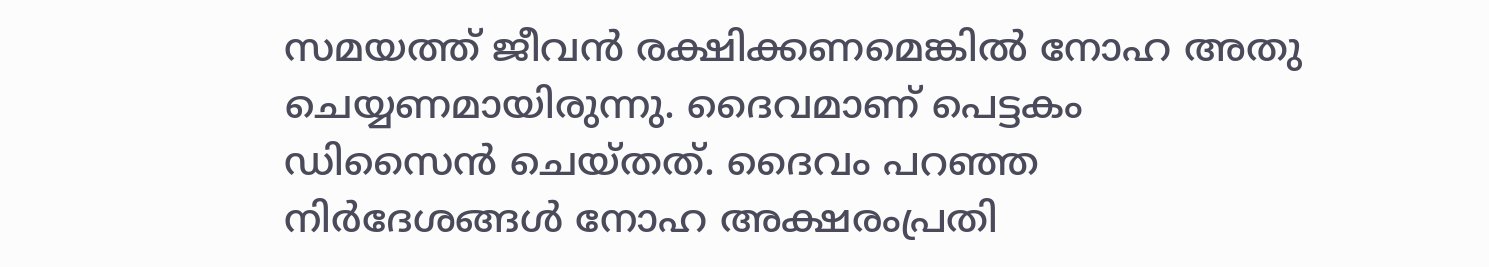സമയത്ത്‌ ജീവൻ രക്ഷിക്കണമെങ്കിൽ നോഹ അതു ചെയ്യണമായിരുന്നു. ദൈവമാണ്‌ പെട്ടകം ഡിസൈൻ ചെയ്‌തത്‌. ദൈവം പറഞ്ഞ നിർദേശങ്ങൾ നോഹ അക്ഷരംപ്രതി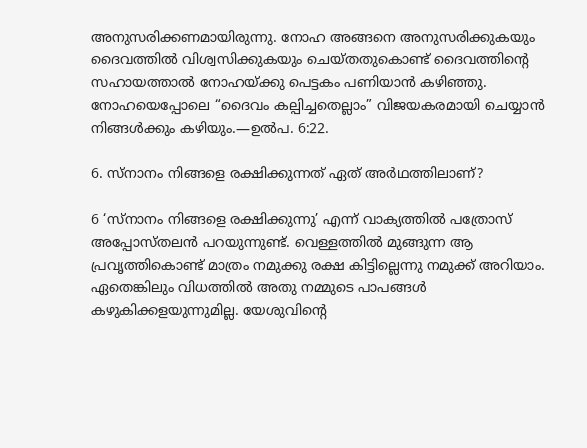അനുസരിക്കണമായിരുന്നു. നോഹ അങ്ങനെ അനുസരിക്കുകയും ദൈവത്തിൽ വിശ്വസിക്കുകയും ചെയ്‌തതുകൊണ്ട്‌ ദൈവത്തിന്റെ സഹായത്താൽ നോഹയ്‌ക്കു പെട്ടകം പണിയാൻ കഴിഞ്ഞു. നോഹയെപ്പോലെ “ദൈവം കല്പിച്ചതെല്ലാം” വിജയകരമായി ചെയ്യാൻ നിങ്ങൾക്കും കഴിയും.—ഉൽപ. 6:22.

6. സ്‌നാനം നിങ്ങളെ രക്ഷിക്കുന്നത്‌ ഏത്‌ അർഥത്തിലാണ്‌?

6 ‘സ്‌നാനം നിങ്ങളെ രക്ഷിക്കുന്നു’ എന്ന്‌ വാക്യത്തിൽ പത്രോസ്‌ അപ്പോസ്‌തലൻ പറയുന്നുണ്ട്‌. വെള്ളത്തിൽ മുങ്ങുന്ന ആ പ്രവൃത്തികൊണ്ട്‌ മാത്രം നമുക്കു രക്ഷ കിട്ടില്ലെന്നു നമുക്ക്‌ അറിയാം. ഏതെങ്കിലും വിധത്തിൽ അതു നമ്മുടെ പാപങ്ങൾ കഴുകിക്കളയുന്നുമില്ല. യേശുവിന്റെ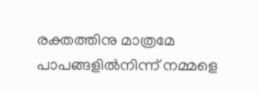രക്തത്തിനു മാത്രമേ പാപങ്ങളിൽനിന്ന്‌ നമ്മളെ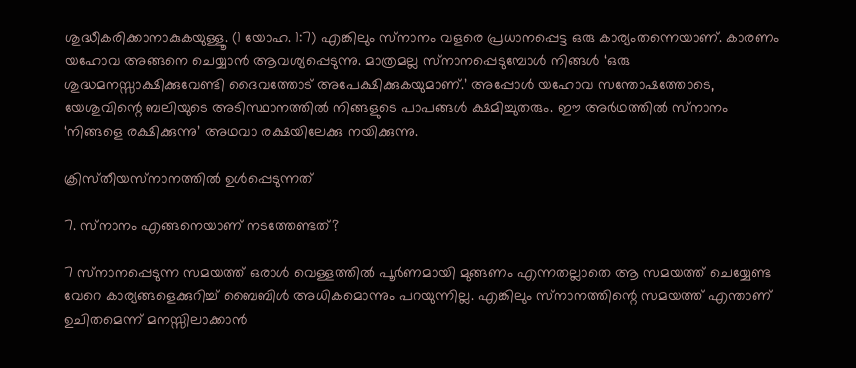ശുദ്ധീകരിക്കാനാകുകയുള്ളൂ. (1 യോഹ. 1:7) എങ്കിലും സ്‌നാനം വളരെ പ്രധാനപ്പെട്ട ഒരു കാര്യംതന്നെയാണ്‌. കാരണം യഹോവ അങ്ങനെ ചെയ്യാൻ ആവശ്യപ്പെടുന്നു. മാത്രമല്ല സ്‌നാനപ്പെടുമ്പോൾ നിങ്ങൾ ‘ഒരു ശുദ്ധമനസ്സാക്ഷിക്കുവേണ്ടി ദൈവത്തോട്‌ അപേക്ഷിക്കുകയുമാണ്‌.’ അപ്പോൾ യഹോവ സന്തോഷത്തോടെ, യേശുവിന്റെ ബലിയുടെ അടിസ്ഥാനത്തിൽ നിങ്ങളുടെ പാപങ്ങൾ ക്ഷമിച്ചുതരും. ഈ അർഥത്തിൽ സ്‌നാനം ‘നിങ്ങളെ രക്ഷിക്കുന്നു’ അഥവാ രക്ഷയിലേക്കു നയിക്കുന്നു.

ക്രിസ്‌തീയസ്‌നാനത്തിൽ ഉൾപ്പെടുന്നത്‌

7. സ്‌നാനം എങ്ങനെയാണ്‌ നടത്തേണ്ടത്‌?

7 സ്‌നാനപ്പെടുന്ന സമയത്ത്‌ ഒരാൾ വെള്ളത്തിൽ പൂർണമായി മുങ്ങണം എന്നതല്ലാതെ ആ സമയത്ത്‌ ചെയ്യേണ്ട വേറെ കാര്യങ്ങളെക്കുറിച്ച്‌ ബൈബിൾ അധികമൊന്നും പറയുന്നില്ല. എങ്കിലും സ്‌നാനത്തിന്റെ സമയത്ത്‌ എന്താണ്‌ ഉചിതമെന്ന്‌ മനസ്സിലാക്കാൻ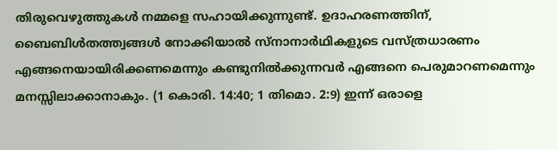തിരുവെഴുത്തുകൾ നമ്മളെ സഹായിക്കുന്നുണ്ട്‌. ഉദാഹരണത്തിന്‌, ബൈബിൾതത്ത്വങ്ങൾ നോക്കിയാൽ സ്‌നാനാർഥികളുടെ വസ്‌ത്രധാരണം എങ്ങനെയായിരിക്കണമെന്നും കണ്ടുനിൽക്കുന്നവർ എങ്ങനെ പെരുമാറണമെന്നും മനസ്സിലാക്കാനാകും. (1 കൊരി. 14:40; 1 തിമൊ. 2:9) ഇന്ന്‌ ഒരാളെ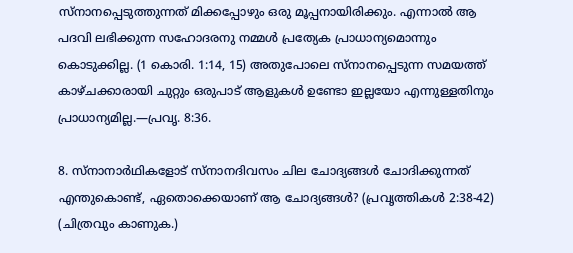സ്‌നാനപ്പെടുത്തുന്നത്‌ മിക്കപ്പോഴും ഒരു മൂപ്പനായിരിക്കും. എന്നാൽ ആ പദവി ലഭിക്കുന്ന സഹോദരനു നമ്മൾ പ്രത്യേക പ്രാധാന്യമൊന്നും കൊടുക്കില്ല. (1 കൊരി. 1:14, 15) അതുപോലെ സ്‌നാനപ്പെടുന്ന സമയത്ത്‌ കാഴ്‌ചക്കാരായി ചുറ്റും ഒരുപാട്‌ ആളുകൾ ഉണ്ടോ ഇല്ലയോ എന്നുള്ളതിനും പ്രാധാന്യമില്ല.—പ്രവൃ. 8:36.

8. സ്‌നാനാർഥികളോട്‌ സ്‌നാനദിവസം ചില ചോദ്യങ്ങൾ ചോദിക്കുന്നത്‌ എന്തുകൊണ്ട്‌, ഏതൊക്കെയാണ്‌ ആ ചോദ്യങ്ങൾ? (പ്രവൃത്തികൾ 2:38-42) (ചിത്രവും കാണുക.)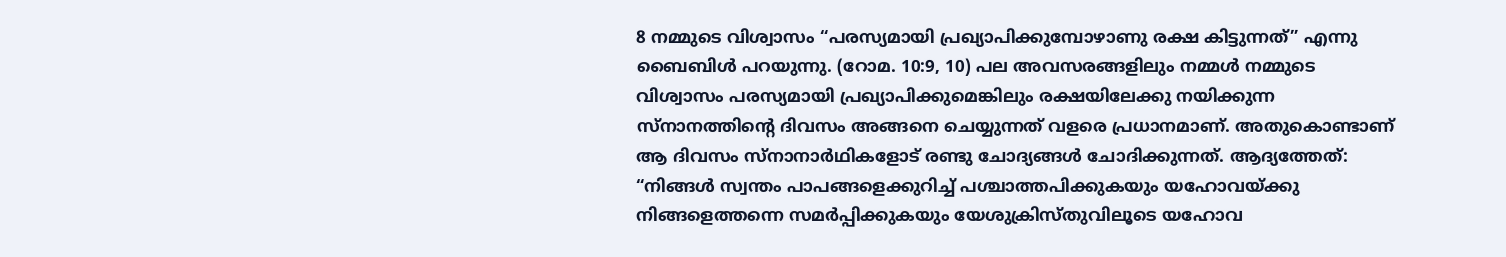8 നമ്മുടെ വിശ്വാസം “പരസ്യമായി പ്രഖ്യാപിക്കുമ്പോഴാണു രക്ഷ കിട്ടുന്നത്‌” എന്നു ബൈബിൾ പറയുന്നു. (റോമ. 10:9, 10) പല അവസരങ്ങളിലും നമ്മൾ നമ്മുടെ വിശ്വാസം പരസ്യമായി പ്രഖ്യാപിക്കുമെങ്കിലും രക്ഷയിലേക്കു നയിക്കുന്ന സ്‌നാനത്തിന്റെ ദിവസം അങ്ങനെ ചെയ്യുന്നത്‌ വളരെ പ്രധാനമാണ്‌. അതുകൊണ്ടാണ്‌ ആ ദിവസം സ്‌നാനാർഥികളോട്‌ രണ്ടു ചോദ്യങ്ങൾ ചോദിക്കുന്നത്‌. ആദ്യത്തേത്‌: “നിങ്ങൾ സ്വന്തം പാപങ്ങളെക്കുറിച്ച്‌ പശ്ചാത്തപിക്കുകയും യഹോവയ്‌ക്കു നിങ്ങളെത്തന്നെ സമർപ്പിക്കുകയും യേശുക്രിസ്‌തുവിലൂടെ യഹോവ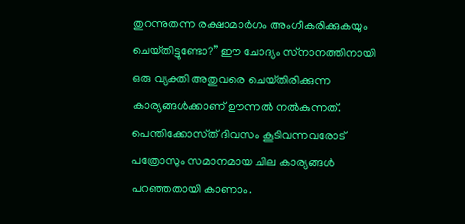തുറന്നുതന്ന രക്ഷാമാർഗം അംഗീകരിക്കുകയും ചെയ്‌തിട്ടുണ്ടോ?” ഈ ചോദ്യം സ്‌നാനത്തിനായി ഒരു വ്യക്തി അതുവരെ ചെയ്‌തിരിക്കുന്ന കാര്യങ്ങൾക്കാണ്‌ ഊന്നൽ നൽകുന്നത്‌. പെന്തിക്കോസ്‌ത്‌ ദിവസം കൂടിവന്നവരോട്‌ പത്രോസും സമാനമായ ചില കാര്യങ്ങൾ പറഞ്ഞതായി കാണാം.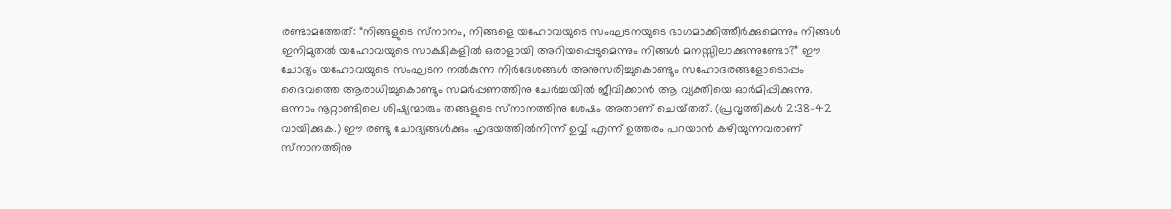രണ്ടാമത്തേത്‌: “നിങ്ങളുടെ സ്‌നാനം, നിങ്ങളെ യഹോവയുടെ സംഘടനയുടെ ഭാഗമാക്കിത്തീർക്കുമെന്നും നിങ്ങൾ ഇനിമുതൽ യഹോവയുടെ സാക്ഷികളിൽ ഒരാളായി അറിയപ്പെടുമെന്നും നിങ്ങൾ മനസ്സിലാക്കുന്നുണ്ടോ?” ഈ ചോദ്യം യഹോവയുടെ സംഘടന നൽകുന്ന നിർദേശങ്ങൾ അനുസരിച്ചുകൊണ്ടും സഹോദരങ്ങളോടൊപ്പം ദൈവത്തെ ആരാധിച്ചുകൊണ്ടും സമർപ്പണത്തിനു ചേർച്ചയിൽ ജീവിക്കാൻ ആ വ്യക്തിയെ ഓർമിപ്പിക്കുന്നു. ഒന്നാം നൂറ്റാണ്ടിലെ ശിഷ്യന്മാരും തങ്ങളുടെ സ്‌നാനത്തിനു ശേഷം അതാണ്‌ ചെയ്‌തത്‌. (പ്രവൃത്തികൾ 2:38-42 വായിക്കുക.) ഈ രണ്ടു ചോദ്യങ്ങൾക്കും ഹൃദയത്തിൽനിന്ന്‌ ഉവ്വ്‌ എന്ന്‌ ഉത്തരം പറയാൻ കഴിയുന്നവരാണ്‌ സ്‌നാനത്തിനു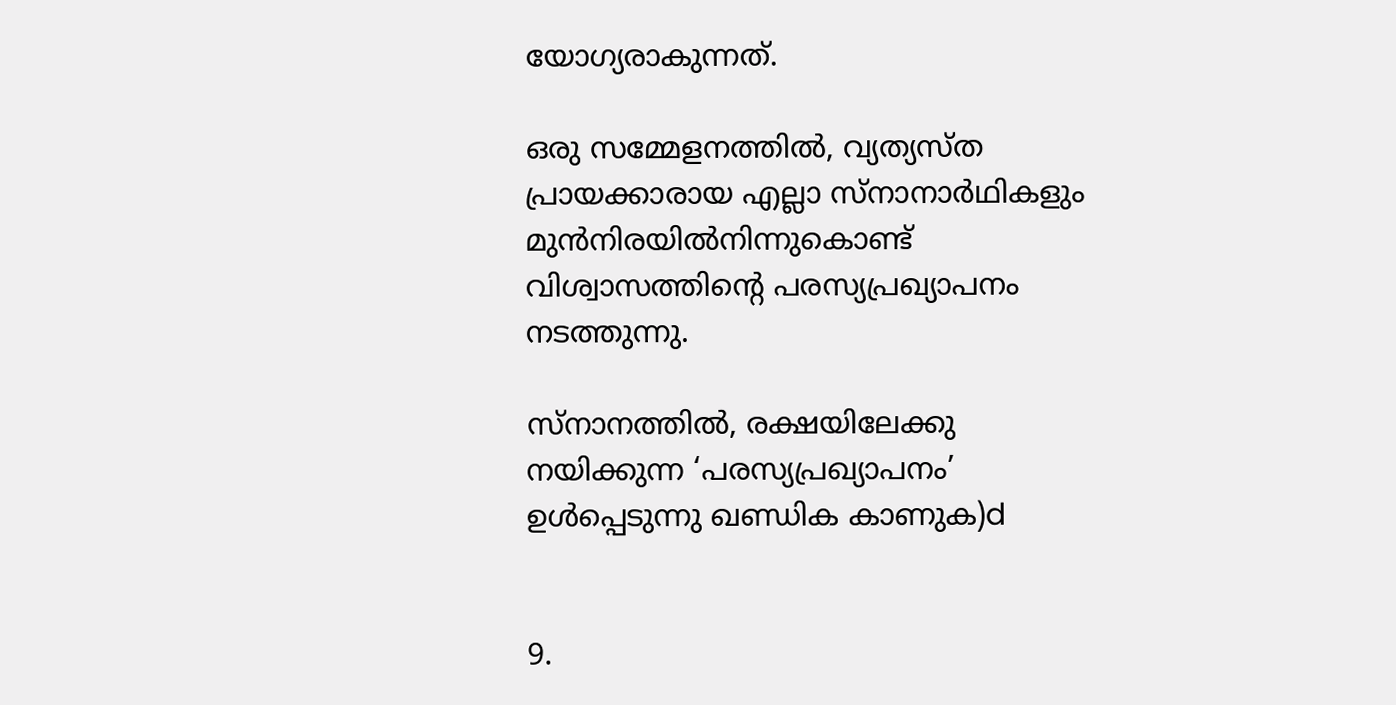യോഗ്യരാകുന്നത്‌.

ഒരു സമ്മേളനത്തിൽ, വ്യത്യസ്‌ത പ്രായക്കാരായ എല്ലാ സ്‌നാനാർഥികളും മുൻനിരയിൽനിന്നുകൊണ്ട്‌ വിശ്വാസത്തിന്റെ പരസ്യപ്രഖ്യാപനം നടത്തുന്നു.

സ്‌നാനത്തിൽ, രക്ഷയിലേക്കു നയിക്കുന്ന ‘പരസ്യപ്രഖ്യാപനം’ ഉൾപ്പെടുന്നു ഖണ്ഡിക കാണുക)d


9.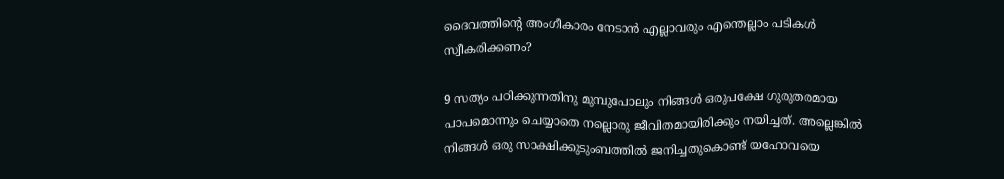ദൈവത്തിന്റെ അംഗീകാരം നേടാൻ എല്ലാവരും എന്തെല്ലാം പടികൾ സ്വീകരിക്കണം?

9 സത്യം പഠിക്കുന്നതിനു മുമ്പുപോലും നിങ്ങൾ ഒരുപക്ഷേ ഗുരുതരമായ പാപമൊന്നും ചെയ്യാതെ നല്ലൊരു ജീവിതമായിരിക്കും നയിച്ചത്‌. അല്ലെങ്കിൽ നിങ്ങൾ ഒരു സാക്ഷിക്കുടുംബത്തിൽ ജനിച്ചതുകൊണ്ട്‌ യഹോവയെ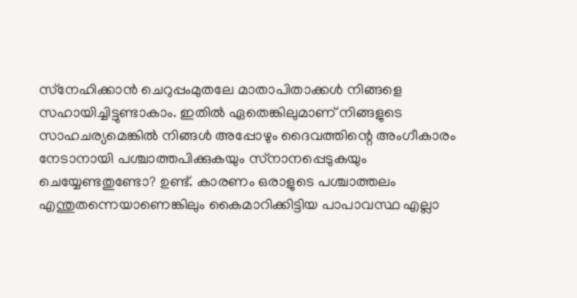സ്‌നേഹിക്കാൻ ചെറുപ്പംമുതലേ മാതാപിതാക്കൾ നിങ്ങളെ സഹായിച്ചിട്ടുണ്ടാകാം. ഇതിൽ ഏതെങ്കിലുമാണ്‌ നിങ്ങളുടെ സാഹചര്യമെങ്കിൽ നിങ്ങൾ അപ്പോഴും ദൈവത്തിന്റെ അംഗീകാരം നേടാനായി പശ്ചാത്തപിക്കുകയും സ്‌നാനപ്പെടുകയും ചെയ്യേണ്ടതുണ്ടോ? ഉണ്ട്‌. കാരണം ഒരാളുടെ പശ്ചാത്തലം എന്തുതന്നെയാണെങ്കിലും കൈമാറിക്കിട്ടിയ പാപാവസ്ഥ എല്ലാ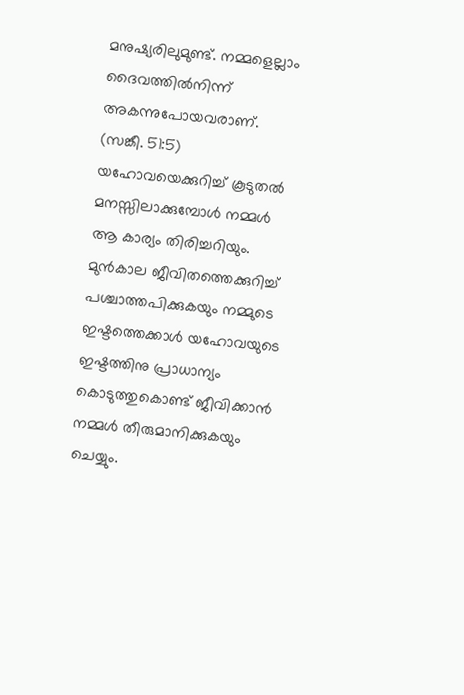മനുഷ്യരിലുമുണ്ട്‌. നമ്മളെല്ലാം ദൈവത്തിൽനിന്ന്‌ അകന്നുപോയവരാണ്‌. (സങ്കീ. 51:5) യഹോവയെക്കുറിച്ച്‌ കൂടുതൽ മനസ്സിലാക്കുമ്പോൾ നമ്മൾ ആ കാര്യം തിരിച്ചറിയും. മുൻകാല ജീവിതത്തെക്കുറിച്ച്‌ പശ്ചാത്തപിക്കുകയും നമ്മുടെ ഇഷ്ടത്തെക്കാൾ യഹോവയുടെ ഇഷ്ടത്തിനു പ്രാധാന്യം കൊടുത്തുകൊണ്ട്‌ ജീവിക്കാൻ നമ്മൾ തീരുമാനിക്കുകയും ചെയ്യും.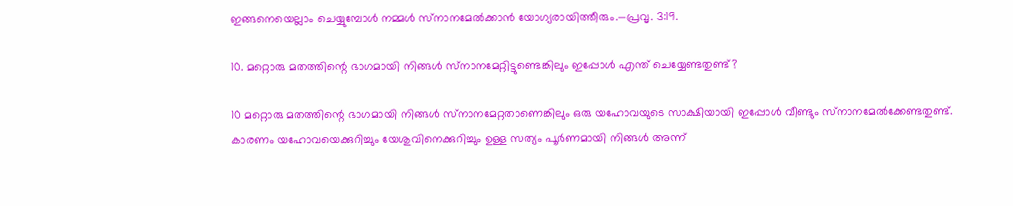ഇങ്ങനെയെല്ലാം ചെയ്യുമ്പോൾ നമ്മൾ സ്‌നാനമേൽക്കാൻ യോഗ്യരായിത്തീരും.—പ്രവൃ. 3:19.

10. മറ്റൊരു മതത്തിന്റെ ഭാഗമായി നിങ്ങൾ സ്‌നാനമേറ്റിട്ടുണ്ടെങ്കിലും ഇപ്പോൾ എന്ത്‌ ചെയ്യേണ്ടതുണ്ട്‌?

10 മറ്റൊരു മതത്തിന്റെ ഭാഗമായി നിങ്ങൾ സ്‌നാനമേറ്റതാണെങ്കിലും ഒരു യഹോവയുടെ സാക്ഷിയായി ഇപ്പോൾ വീണ്ടും സ്‌നാനമേൽക്കേണ്ടതുണ്ട്‌. കാരണം യഹോവയെക്കുറിച്ചും യേശുവിനെക്കുറിച്ചും ഉള്ള സത്യം പൂർണമായി നിങ്ങൾ അന്ന്‌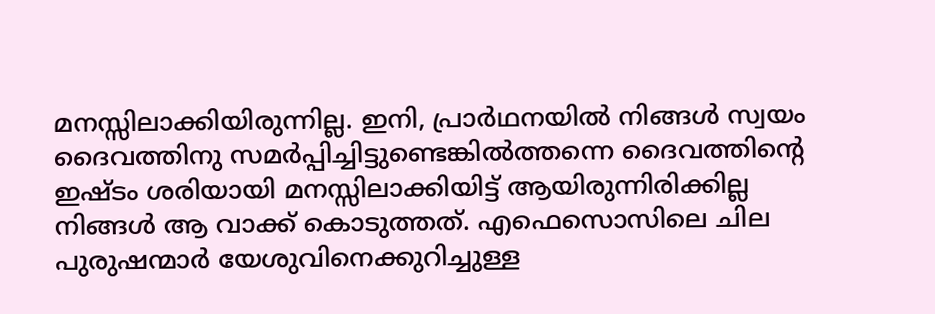മനസ്സിലാക്കിയിരുന്നില്ല. ഇനി, പ്രാർഥനയിൽ നിങ്ങൾ സ്വയം ദൈവത്തിനു സമർപ്പിച്ചിട്ടുണ്ടെങ്കിൽത്തന്നെ ദൈവത്തിന്റെ ഇഷ്ടം ശരിയായി മനസ്സിലാക്കിയിട്ട്‌ ആയിരുന്നിരിക്കില്ല നിങ്ങൾ ആ വാക്ക്‌ കൊടുത്തത്‌. എഫെസൊസിലെ ചില പുരുഷന്മാർ യേശുവിനെക്കുറിച്ചുള്ള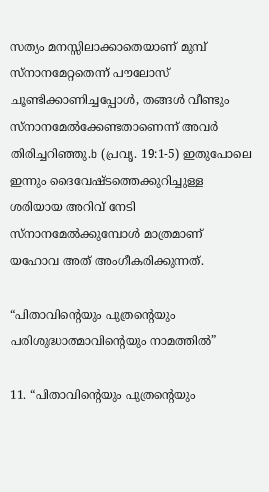സത്യം മനസ്സിലാക്കാതെയാണ്‌ മുമ്പ്‌ സ്‌നാനമേറ്റതെന്ന്‌ പൗലോസ്‌ ചൂണ്ടിക്കാണിച്ചപ്പോൾ, തങ്ങൾ വീണ്ടും സ്‌നാനമേൽക്കേണ്ടതാണെന്ന്‌ അവർ തിരിച്ചറിഞ്ഞു.b (പ്രവൃ. 19:1-5) ഇതുപോലെ ഇന്നും ദൈവേഷ്ടത്തെക്കുറിച്ചുള്ള ശരിയായ അറിവ്‌ നേടി സ്‌നാനമേൽക്കുമ്പോൾ മാത്രമാണ്‌ യഹോവ അത്‌ അംഗീകരിക്കുന്നത്‌.

“പിതാവിന്റെയും പുത്രന്റെയും പരിശുദ്ധാത്മാവിന്റെയും നാമത്തിൽ”

11. “പിതാവിന്റെയും പുത്രന്റെയും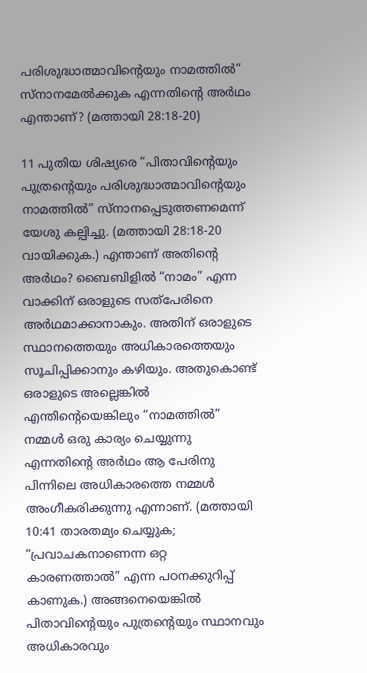പരിശുദ്ധാത്മാവിന്റെയും നാമത്തിൽ” സ്‌നാനമേൽക്കുക എന്നതിന്റെ അർഥം എന്താണ്‌? (മത്തായി 28:18-20)

11 പുതിയ ശിഷ്യരെ “പിതാവിന്റെയും പുത്രന്റെയും പരിശുദ്ധാത്മാവിന്റെയും നാമത്തിൽ” സ്‌നാനപ്പെടുത്തണമെന്ന്‌ യേശു കല്പിച്ചു. (മത്തായി 28:18-20 വായിക്കുക.) എന്താണ്‌ അതിന്റെ അർഥം? ബൈബിളിൽ “നാമം” എന്ന വാക്കിന്‌ ഒരാളുടെ സത്‌പേരിനെ അർഥമാക്കാനാകും. അതിന്‌ ഒരാളുടെ സ്ഥാനത്തെയും അധികാരത്തെയും സൂചിപ്പിക്കാനും കഴിയും. അതുകൊണ്ട്‌ ഒരാളുടെ അല്ലെങ്കിൽ എന്തിന്റെയെങ്കിലും “നാമത്തിൽ” നമ്മൾ ഒരു കാര്യം ചെയ്യുന്നു എന്നതിന്റെ അർഥം ആ പേരിനു പിന്നിലെ അധികാരത്തെ നമ്മൾ അംഗീകരിക്കുന്നു എന്നാണ്‌. (മത്തായി 10:41 താരതമ്യം ചെയ്യുക; “പ്രവാചകനാണെന്ന ഒറ്റ കാരണത്താൽ” എന്ന പഠനക്കുറിപ്പ്‌ കാണുക.) അങ്ങനെയെങ്കിൽ പിതാവിന്റെയും പുത്രന്റെയും സ്ഥാനവും അധികാരവും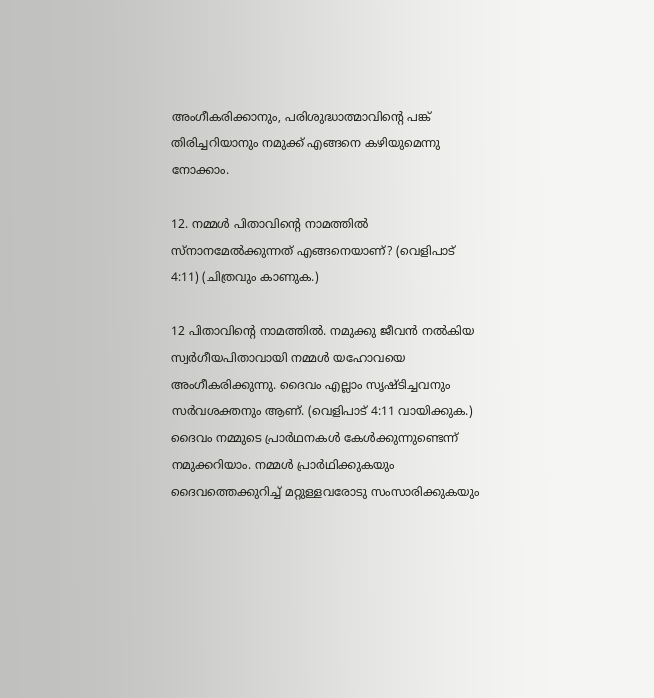അംഗീകരിക്കാനും, പരിശുദ്ധാത്മാവിന്റെ പങ്ക്‌ തിരിച്ചറിയാനും നമുക്ക്‌ എങ്ങനെ കഴിയുമെന്നു നോക്കാം.

12. നമ്മൾ പിതാവിന്റെ നാമത്തിൽ സ്‌നാനമേൽക്കുന്നത്‌ എങ്ങനെയാണ്‌? (വെളിപാട്‌ 4:11) (ചിത്രവും കാണുക.)

12 പിതാവിന്റെ നാമത്തിൽ. നമുക്കു ജീവൻ നൽകിയ സ്വർഗീയപിതാവായി നമ്മൾ യഹോവയെ അംഗീകരിക്കുന്നു. ദൈവം എല്ലാം സൃഷ്ടിച്ചവനും സർവശക്തനും ആണ്‌. (വെളിപാട്‌ 4:11 വായിക്കുക.) ദൈവം നമ്മുടെ പ്രാർഥനകൾ കേൾക്കുന്നുണ്ടെന്ന്‌ നമുക്കറിയാം. നമ്മൾ പ്രാർഥിക്കുകയും ദൈവത്തെക്കുറിച്ച്‌ മറ്റുള്ളവരോടു സംസാരിക്കുകയും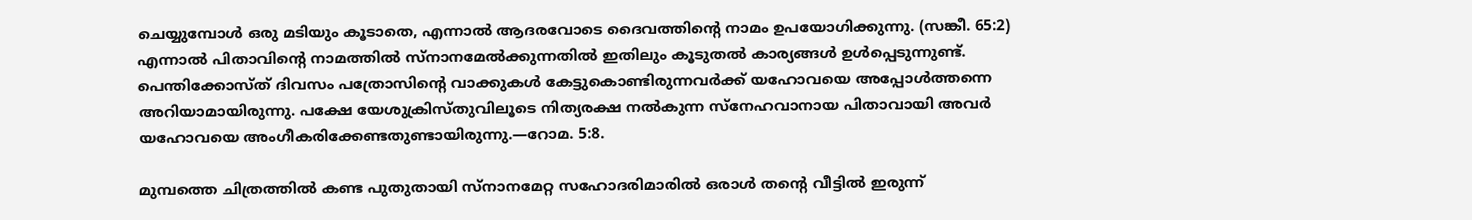ചെയ്യുമ്പോൾ ഒരു മടിയും കൂടാതെ, എന്നാൽ ആദരവോടെ ദൈവത്തിന്റെ നാമം ഉപയോഗിക്കുന്നു. (സങ്കീ. 65:2) എന്നാൽ പിതാവിന്റെ നാമത്തിൽ സ്‌നാനമേൽക്കുന്നതിൽ ഇതിലും കൂടുതൽ കാര്യങ്ങൾ ഉൾപ്പെടുന്നുണ്ട്‌. പെന്തിക്കോസ്‌ത്‌ ദിവസം പത്രോസിന്റെ വാക്കുകൾ കേട്ടുകൊണ്ടിരുന്നവർക്ക്‌ യഹോവയെ അപ്പോൾത്തന്നെ അറിയാമായിരുന്നു. പക്ഷേ യേശുക്രിസ്‌തുവിലൂടെ നിത്യരക്ഷ നൽകുന്ന സ്‌നേഹവാനായ പിതാവായി അവർ യഹോവയെ അംഗീകരിക്കേണ്ടതുണ്ടായിരുന്നു.—റോമ. 5:8.

മുമ്പത്തെ ചിത്രത്തിൽ കണ്ട പുതുതായി സ്‌നാനമേറ്റ സഹോദരിമാരിൽ ഒരാൾ തന്റെ വീട്ടിൽ ഇരുന്ന്‌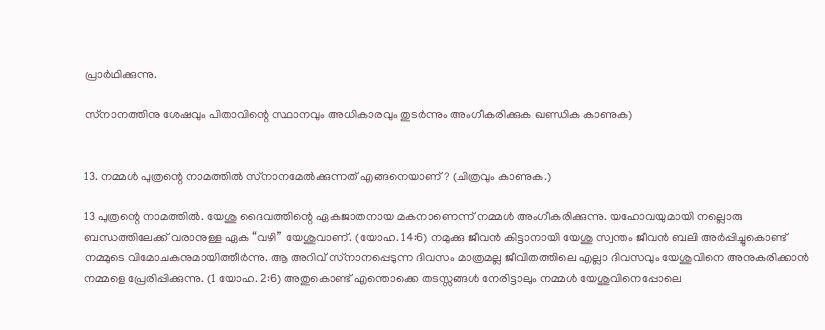പ്രാർഥിക്കുന്നു.

സ്‌നാനത്തിനു ശേഷവും പിതാവിന്റെ സ്ഥാനവും അധികാരവും തുടർന്നും അംഗീകരിക്കുക ഖണ്ഡിക കാണുക)


13. നമ്മൾ പുത്രന്റെ നാമത്തിൽ സ്‌നാനമേൽക്കുന്നത്‌ എങ്ങനെയാണ്‌? (ചിത്രവും കാണുക.)

13 പുത്രന്റെ നാമത്തിൽ. യേശു ദൈവത്തിന്റെ ഏകജാതനായ മകനാണെന്ന്‌ നമ്മൾ അംഗീകരിക്കുന്നു. യഹോവയുമായി നല്ലൊരു ബന്ധത്തിലേക്ക്‌ വരാനുള്ള ഏക “വഴി” യേശുവാണ്‌. (യോഹ. 14:6) നമുക്കു ജീവൻ കിട്ടാനായി യേശു സ്വന്തം ജീവൻ ബലി അർപ്പിച്ചുകൊണ്ട്‌ നമ്മുടെ വിമോചകനുമായിത്തീർന്നു. ആ അറിവ്‌ സ്‌നാനപ്പെടുന്ന ദിവസം മാത്രമല്ല ജീവിതത്തിലെ എല്ലാ ദിവസവും യേശുവിനെ അനുകരിക്കാൻ നമ്മളെ പ്രേരിപ്പിക്കുന്നു. (1 യോഹ. 2:6) അതുകൊണ്ട്‌ എന്തൊക്കെ തടസ്സങ്ങൾ നേരിട്ടാലും നമ്മൾ യേശുവിനെപ്പോലെ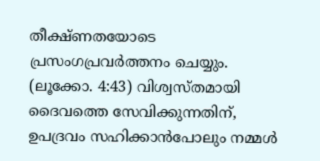തീക്ഷ്‌ണതയോടെ പ്രസംഗപ്രവർത്തനം ചെയ്യും. (ലൂക്കോ. 4:43) വിശ്വസ്‌തമായി ദൈവത്തെ സേവിക്കുന്നതിന്‌, ഉപദ്രവം സഹിക്കാൻപോലും നമ്മൾ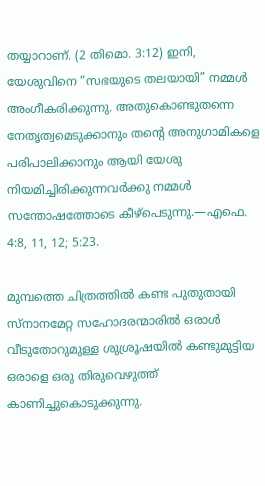തയ്യാറാണ്‌. (2 തിമൊ. 3:12) ഇനി, യേശുവിനെ “സഭയുടെ തലയായി” നമ്മൾ അംഗീകരിക്കുന്നു. അതുകൊണ്ടുതന്നെ നേതൃത്വമെടുക്കാനും തന്റെ അനുഗാമികളെ പരിപാലിക്കാനും ആയി യേശു നിയമിച്ചിരിക്കുന്നവർക്കു നമ്മൾ സന്തോഷത്തോടെ കീഴ്‌പെടുന്നു.—എഫെ. 4:8, 11, 12; 5:23.

മുമ്പത്തെ ചിത്രത്തിൽ കണ്ട പുതുതായി സ്‌നാനമേറ്റ സഹോദരന്മാരിൽ ഒരാൾ വീടുതോറുമുള്ള ശുശ്രൂഷയിൽ കണ്ടുമുട്ടിയ ഒരാളെ ഒരു തിരുവെഴുത്ത്‌ കാണിച്ചുകൊടുക്കുന്നു.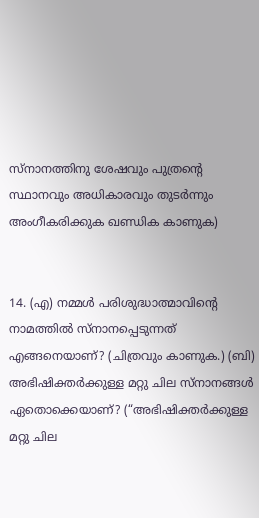സ്‌നാനത്തിനു ശേഷവും പുത്രന്റെ സ്ഥാനവും അധികാരവും തുടർന്നും അംഗീകരിക്കുക ഖണ്ഡിക കാണുക)


14. (എ) നമ്മൾ പരിശുദ്ധാത്മാവിന്റെ നാമത്തിൽ സ്‌നാനപ്പെടുന്നത്‌ എങ്ങനെയാണ്‌? (ചിത്രവും കാണുക.) (ബി) അഭിഷിക്തർക്കുള്ള മറ്റു ചില സ്‌നാനങ്ങൾ ഏതൊക്കെയാണ്‌? (“അഭിഷിക്തർക്കുള്ള മറ്റു ചില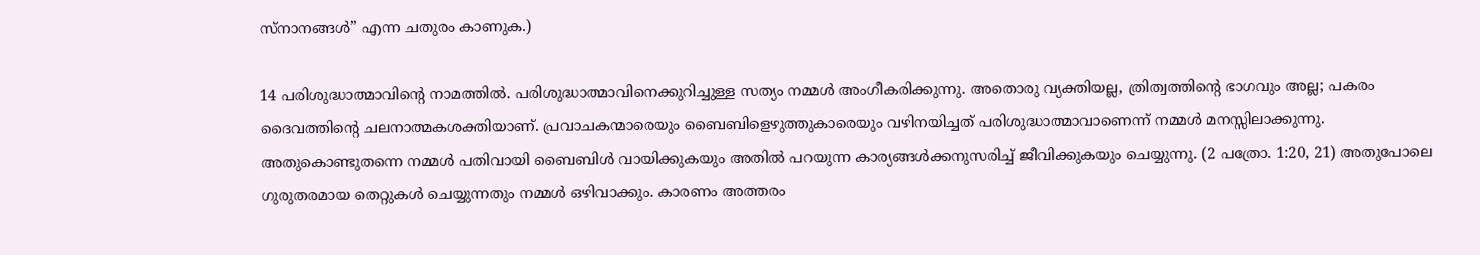സ്‌നാനങ്ങൾ” എന്ന ചതുരം കാണുക.)

14 പരിശുദ്ധാത്മാവിന്റെ നാമത്തിൽ. പരിശുദ്ധാത്മാവിനെക്കുറിച്ചുള്ള സത്യം നമ്മൾ അംഗീകരിക്കുന്നു. അതൊരു വ്യക്തിയല്ല, ത്രിത്വത്തിന്റെ ഭാഗവും അല്ല; പകരം ദൈവത്തിന്റെ ചലനാത്മകശക്തിയാണ്‌. പ്രവാചകന്മാരെയും ബൈബിളെഴുത്തുകാരെയും വഴിനയിച്ചത്‌ പരിശുദ്ധാത്മാവാണെന്ന്‌ നമ്മൾ മനസ്സിലാക്കുന്നു. അതുകൊണ്ടുതന്നെ നമ്മൾ പതിവായി ബൈബിൾ വായിക്കുകയും അതിൽ പറയുന്ന കാര്യങ്ങൾക്കനുസരിച്ച്‌ ജീവിക്കുകയും ചെയ്യുന്നു. (2 പത്രോ. 1:20, 21) അതുപോലെ ഗുരുതരമായ തെറ്റുകൾ ചെയ്യുന്നതും നമ്മൾ ഒഴിവാക്കും. കാരണം അത്തരം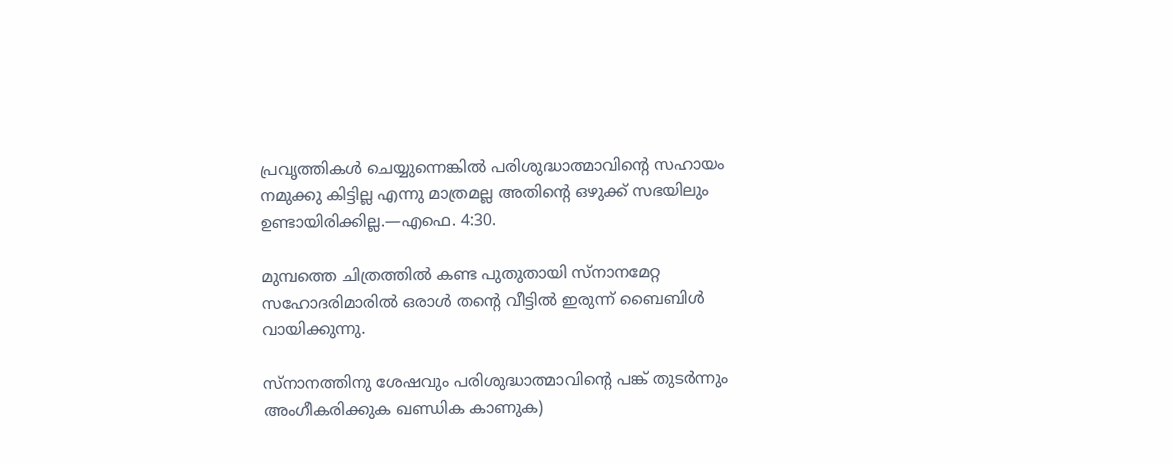പ്രവൃത്തികൾ ചെയ്യുന്നെങ്കിൽ പരിശുദ്ധാത്മാവിന്റെ സഹായം നമുക്കു കിട്ടില്ല എന്നു മാത്രമല്ല അതിന്റെ ഒഴുക്ക്‌ സഭയിലും ഉണ്ടായിരിക്കില്ല.—എഫെ. 4:30.

മുമ്പത്തെ ചിത്രത്തിൽ കണ്ട പുതുതായി സ്‌നാനമേറ്റ സഹോദരിമാരിൽ ഒരാൾ തന്റെ വീട്ടിൽ ഇരുന്ന്‌ ബൈബിൾ വായിക്കുന്നു.

സ്‌നാനത്തിനു ശേഷവും പരിശുദ്ധാത്മാവിന്റെ പങ്ക്‌ തുടർന്നും അംഗീകരിക്കുക ഖണ്ഡിക കാണുക)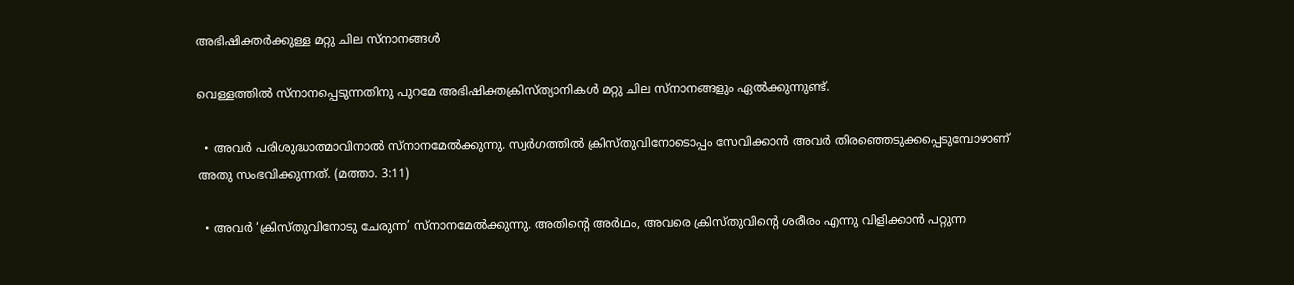അഭിഷിക്തർക്കുള്ള മറ്റു ചില സ്‌നാനങ്ങൾ

വെള്ളത്തിൽ സ്‌നാനപ്പെടുന്നതിനു പുറമേ അഭിഷിക്തക്രിസ്‌ത്യാനികൾ മറ്റു ചില സ്‌നാനങ്ങളും ഏൽക്കുന്നുണ്ട്‌.

  • അവർ പരിശുദ്ധാത്മാവിനാൽ സ്‌നാനമേൽക്കുന്നു. സ്വർഗത്തിൽ ക്രിസ്‌തുവിനോടൊപ്പം സേവിക്കാൻ അവർ തിരഞ്ഞെടുക്കപ്പെടുമ്പോഴാണ്‌ അതു സംഭവിക്കുന്നത്‌. (മത്താ. 3:11)

  • അവർ ‘ക്രിസ്‌തുവിനോടു ചേരുന്ന’ സ്‌നാനമേൽക്കുന്നു. അതിന്റെ അർഥം, അവരെ ക്രിസ്‌തുവിന്റെ ശരീരം എന്നു വിളിക്കാൻ പറ്റുന്ന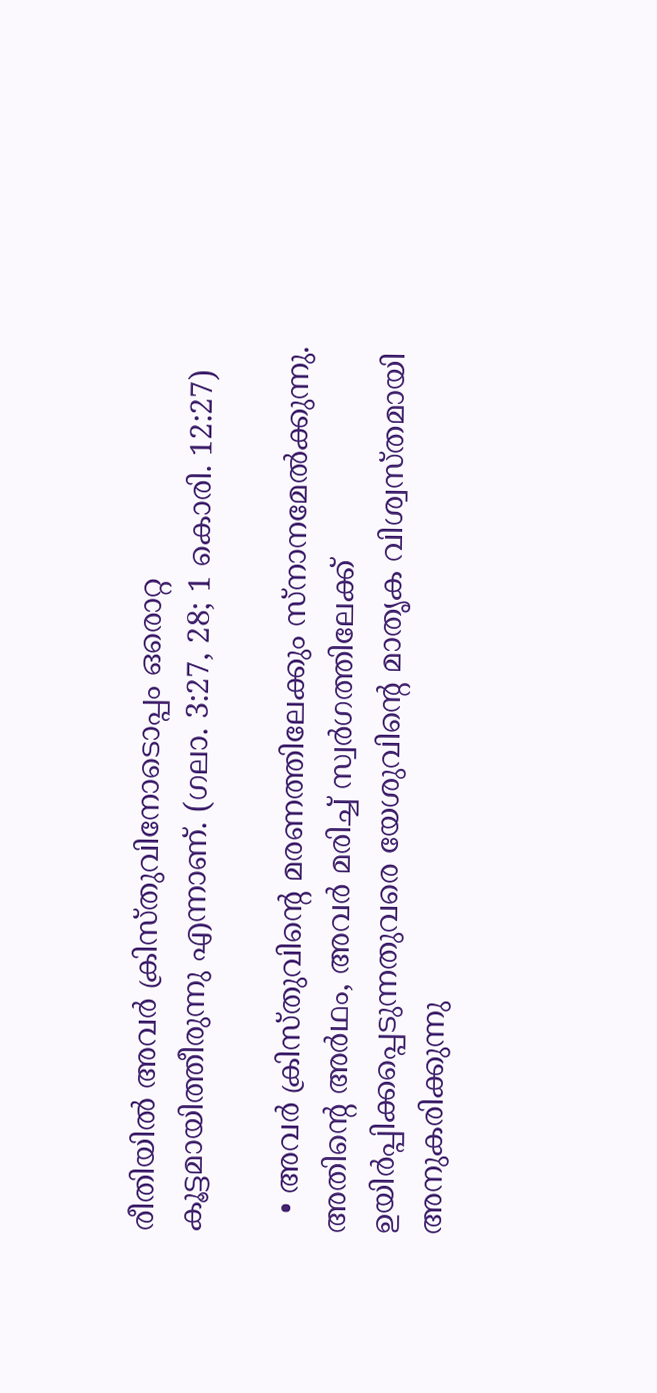രീതിയിൽ അവർ ക്രിസ്‌തുവിനോടൊപ്പം ഒരൊറ്റ കൂട്ടമായിത്തീരുന്നു എന്നാണ്‌. (ഗലാ. 3:27, 28; 1 കൊരി. 12:27)

  • അവർ ക്രിസ്‌തുവിന്റെ മരണത്തിലേക്കും സ്‌നാനമേൽക്കുന്നു. അതിന്റെ അർഥം, അവർ മരിച്ച്‌ സ്വർഗത്തിലേക്ക്‌ ഉയിർപ്പിക്കപ്പെടുന്നതുവരെ യേശുവിന്റെ മാതൃക വിശ്വസ്‌തമായി അനുകരിക്കുന്നു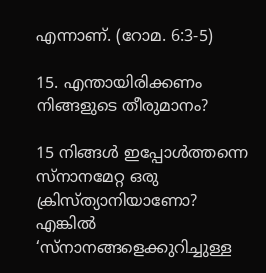എന്നാണ്‌. (റോമ. 6:3-5)

15. എന്തായിരിക്കണം നിങ്ങളുടെ തീരുമാനം?

15 നിങ്ങൾ ഇപ്പോൾത്തന്നെ സ്‌നാനമേറ്റ ഒരു ക്രിസ്‌ത്യാനിയാണോ? എങ്കിൽ ‘സ്‌നാനങ്ങളെക്കുറിച്ചുള്ള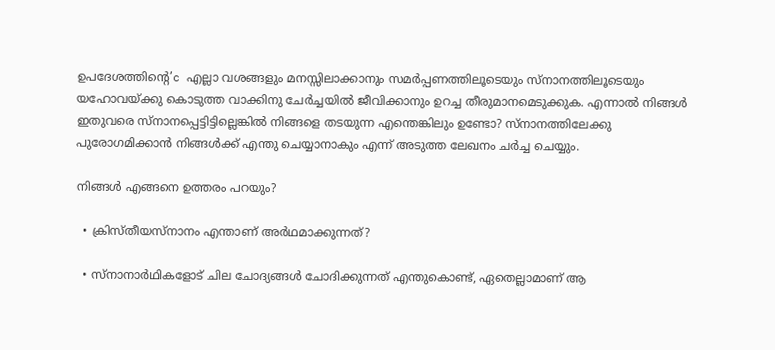ഉപദേശത്തിന്റെ’c എല്ലാ വശങ്ങളും മനസ്സിലാക്കാനും സമർപ്പണത്തിലൂടെയും സ്‌നാനത്തിലൂടെയും യഹോവയ്‌ക്കു കൊടുത്ത വാക്കിനു ചേർച്ചയിൽ ജീവിക്കാനും ഉറച്ച തീരുമാനമെടുക്കുക. എന്നാൽ നിങ്ങൾ ഇതുവരെ സ്‌നാനപ്പെട്ടിട്ടില്ലെങ്കിൽ നിങ്ങളെ തടയുന്ന എന്തെങ്കിലും ഉണ്ടോ? സ്‌നാനത്തിലേക്കു പുരോഗമിക്കാൻ നിങ്ങൾക്ക്‌ എന്തു ചെയ്യാനാകും എന്ന്‌ അടുത്ത ലേഖനം ചർച്ച ചെയ്യും.

നിങ്ങൾ എങ്ങനെ ഉത്തരം പറയും?

  • ക്രിസ്‌തീയസ്‌നാനം എന്താണ്‌ അർഥമാക്കുന്നത്‌?

  • സ്‌നാനാർഥികളോട്‌ ചില ചോദ്യങ്ങൾ ചോദിക്കുന്നത്‌ എന്തുകൊണ്ട്‌, ഏതെല്ലാമാണ്‌ ആ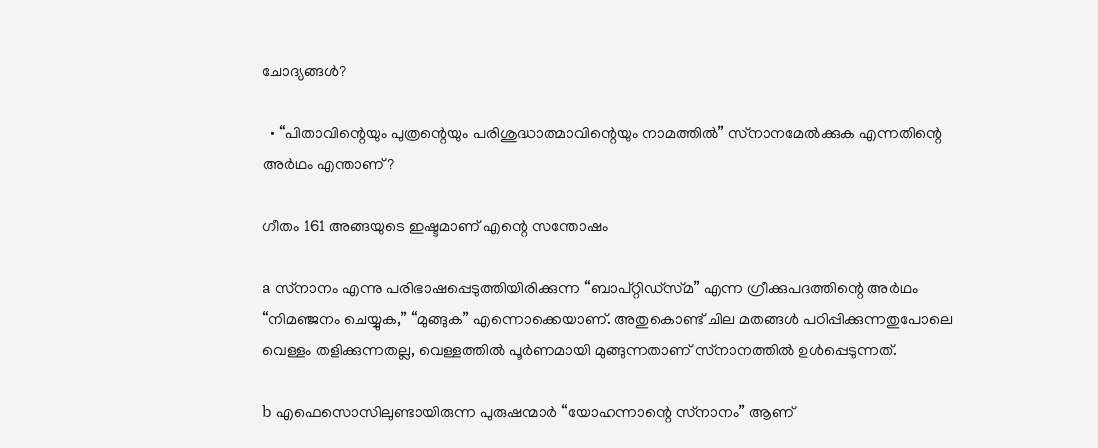ചോദ്യങ്ങൾ?

  • “പിതാവിന്റെയും പുത്രന്റെയും പരിശുദ്ധാത്മാവിന്റെയും നാമത്തിൽ” സ്‌നാനമേൽക്കുക എന്നതിന്റെ അർഥം എന്താണ്‌?

ഗീതം 161 അങ്ങയുടെ ഇഷ്ടമാണ്‌ എന്റെ സന്തോഷം

a സ്‌നാനം എന്നു പരിഭാഷപ്പെടുത്തിയിരിക്കുന്ന “ബാപ്‌റ്റിഡ്‌സ്‌മ” എന്ന ഗ്രീക്കുപദത്തിന്റെ അർഥം “നിമഞ്ജനം ചെയ്യുക,” “മുങ്ങുക” എന്നൊക്കെയാണ്‌. അതുകൊണ്ട്‌ ചില മതങ്ങൾ പഠിപ്പിക്കുന്നതുപോലെ വെള്ളം തളിക്കുന്നതല്ല, വെള്ളത്തിൽ പൂർണമായി മുങ്ങുന്നതാണ്‌ സ്‌നാനത്തിൽ ഉൾപ്പെടുന്നത്‌.

b എഫെസൊസിലുണ്ടായിരുന്ന പുരുഷന്മാർ “യോഹന്നാന്റെ സ്‌നാനം” ആണ്‌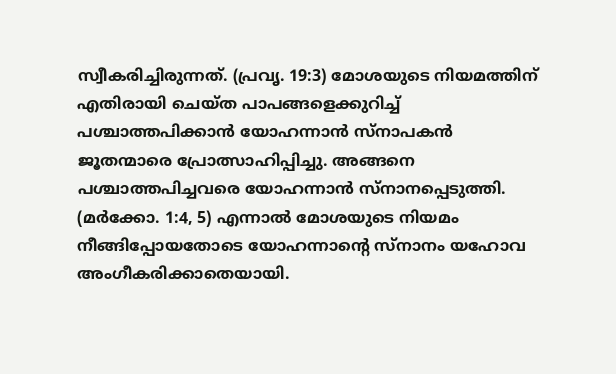സ്വീകരിച്ചിരുന്നത്‌. (പ്രവൃ. 19:3) മോശയുടെ നിയമത്തിന്‌ എതിരായി ചെയ്‌ത പാപങ്ങളെക്കുറിച്ച്‌ പശ്ചാത്തപിക്കാൻ യോഹന്നാൻ സ്‌നാപകൻ ജൂതന്മാരെ പ്രോത്സാഹിപ്പിച്ചു. അങ്ങനെ പശ്ചാത്തപിച്ചവരെ യോഹന്നാൻ സ്‌നാനപ്പെടുത്തി. (മർക്കോ. 1:4, 5) എന്നാൽ മോശയുടെ നിയമം നീങ്ങിപ്പോയതോടെ യോഹന്നാന്റെ സ്‌നാനം യഹോവ അംഗീകരിക്കാതെയായി.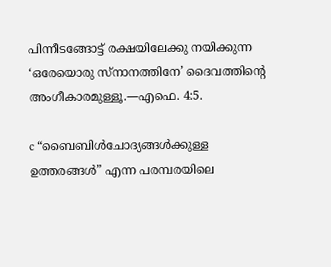പിന്നീടങ്ങോട്ട്‌ രക്ഷയിലേക്കു നയിക്കുന്ന ‘ഒരേയൊരു സ്‌നാനത്തിനേ’ ദൈവത്തിന്റെ അംഗീകാരമുള്ളൂ.—എഫെ. 4:5.

c “ബൈബിൾചോദ്യങ്ങൾക്കുള്ള ഉത്തരങ്ങൾ” എന്ന പരമ്പരയിലെ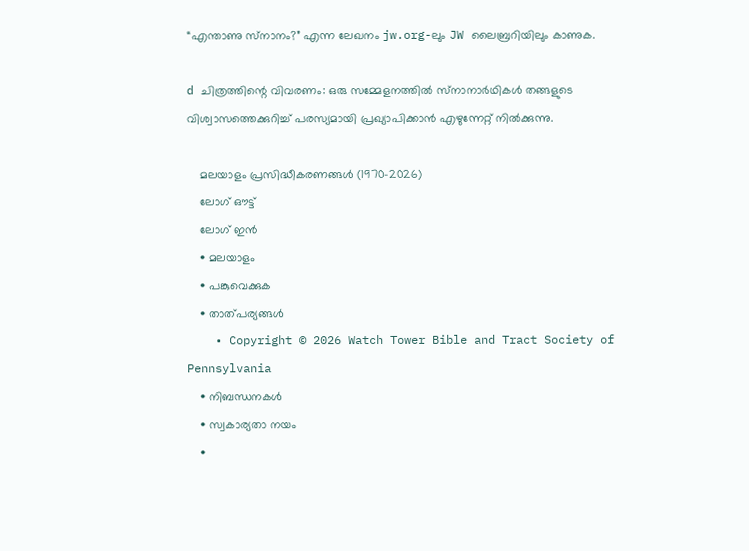“എന്താണു സ്‌നാനം?” എന്ന ലേഖനം jw.org-ലും JW ലൈബ്രറിയിലും കാണുക.

d ചിത്രത്തിന്റെ വിവരണം: ഒരു സമ്മേളനത്തിൽ സ്‌നാനാർഥികൾ തങ്ങളുടെ വിശ്വാസത്തെക്കുറിച്ച്‌ പരസ്യമായി പ്രഖ്യാപിക്കാൻ എഴുന്നേറ്റ്‌ നിൽക്കുന്നു.

    മലയാളം പ്രസിദ്ധീകരണങ്ങൾ (1970-2026)
    ലോഗ് ഔട്ട്
    ലോഗ് ഇൻ
    • മലയാളം
    • പങ്കുവെക്കുക
    • താത്പര്യങ്ങൾ
    • Copyright © 2026 Watch Tower Bible and Tract Society of Pennsylvania
    • നിബന്ധനകള്‍
    • സ്വകാര്യതാ നയം
    •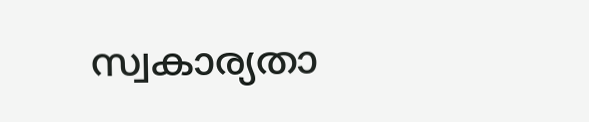സ്വകാര്യതാ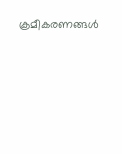ക്രമീകരണങ്ങൾ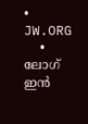• JW.ORG
    • ലോഗ് ഇൻ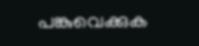പങ്കുവെക്കുക